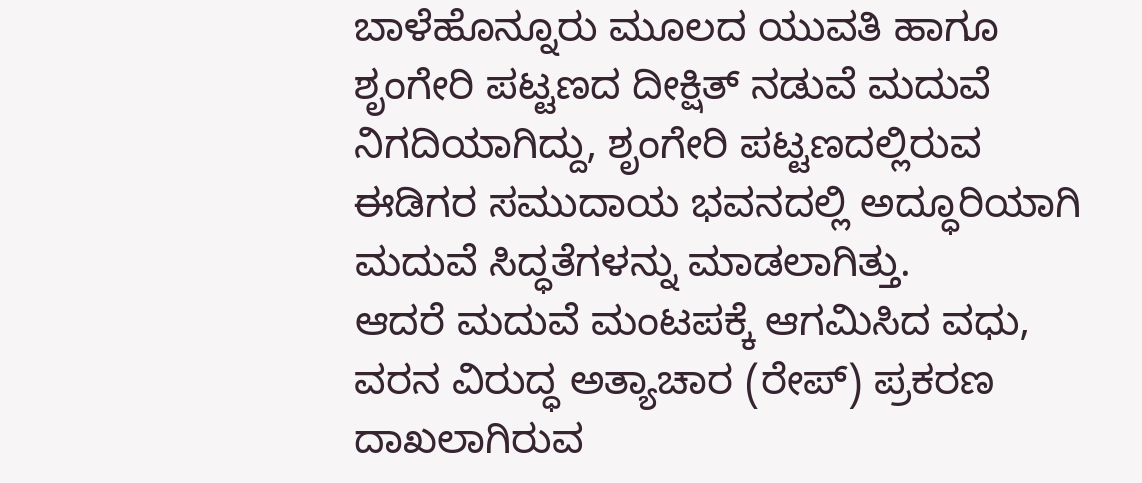ಬಾಳೆಹೊನ್ನೂರು ಮೂಲದ ಯುವತಿ ಹಾಗೂ ಶೃಂಗೇರಿ ಪಟ್ಟಣದ ದೀಕ್ಷಿತ್ ನಡುವೆ ಮದುವೆ ನಿಗದಿಯಾಗಿದ್ದು, ಶೃಂಗೇರಿ ಪಟ್ಟಣದಲ್ಲಿರುವ ಈಡಿಗರ ಸಮುದಾಯ ಭವನದಲ್ಲಿ ಅದ್ಧೂರಿಯಾಗಿ ಮದುವೆ ಸಿದ್ಧತೆಗಳನ್ನು ಮಾಡಲಾಗಿತ್ತು.
ಆದರೆ ಮದುವೆ ಮಂಟಪಕ್ಕೆ ಆಗಮಿಸಿದ ವಧು, ವರನ ವಿರುದ್ಧ ಅತ್ಯಾಚಾರ (ರೇಪ್) ಪ್ರಕರಣ ದಾಖಲಾಗಿರುವ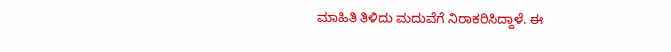ಮಾಹಿತಿ ತಿಳಿದು ಮದುವೆಗೆ ನಿರಾಕರಿಸಿದ್ದಾಳೆ. ಈ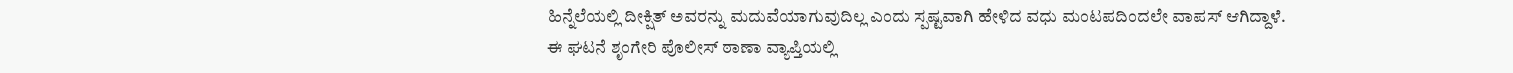ಹಿನ್ನೆಲೆಯಲ್ಲಿ ದೀಕ್ಷಿತ್ ಅವರನ್ನು ಮದುವೆಯಾಗುವುದಿಲ್ಲ ಎಂದು ಸ್ಪಷ್ಟವಾಗಿ ಹೇಳಿದ ವಧು ಮಂಟಪದಿಂದಲೇ ವಾಪಸ್ ಆಗಿದ್ದಾಳೆ.
ಈ ಘಟನೆ ಶೃಂಗೇರಿ ಪೊಲೀಸ್ ಠಾಣಾ ವ್ಯಾಪ್ತಿಯಲ್ಲಿ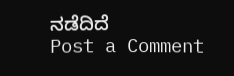ನಡೆದಿದೆ
Post a Comment